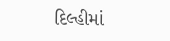દિલ્હીમાં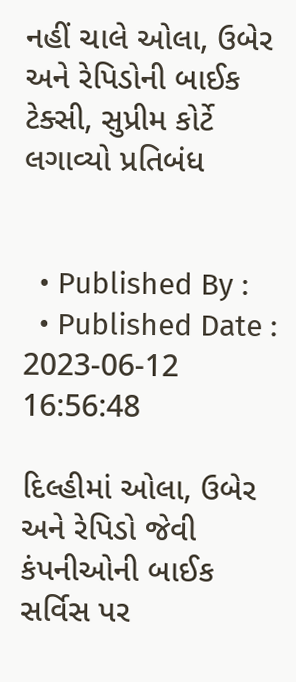નહીં ચાલે ઓલા, ઉબેર અને રેપિડોની બાઈક ટેક્સી, સુપ્રીમ કોર્ટે લગાવ્યો પ્રતિબંધ


  • Published By :
  • Published Date : 2023-06-12 16:56:48

દિલ્હીમાં ઓલા, ઉબેર અને રેપિડો જેવી કંપનીઓની બાઈક સર્વિસ પર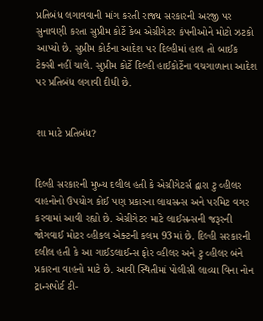પ્રતિબંધ લગાવવાની માંગ કરતી રાજ્ય સરકારની અરજી પર સુનાવણી કરતા સુપ્રીમ કોર્ટે કેબ એગ્રીગેટર કંપનીઓને મોટો ઝટકો આપ્યો છે. સુપ્રીમ કોર્ટના આદેશ પર દિલ્હીમાં હાલ તો બાઈક ટેક્સી નહીં ચાલે. સુપ્રીમ કોર્ટે દિલ્હી હાઈકોર્ટેના વચગાળાના આદેશ પર પ્રતિબંધ લગાવી દીધી છે.


શા માટે પ્રતિબંધ?


દિલ્હી સરકારની મુખ્ય દલીલ હતી કે એગ્રીગેટર્સ દ્વારા ટુ વ્હીલર વાહનોનો ઉપયોગ કોઈ પણ પ્રકારના લાયસન્સ અને પરમિટ વગર કરવામાં આવી રહ્યો છે. એગ્રીગેટર માટે લાઈસન્સની જરૂરની જોગવાઈ મોટર વ્હીકલ એક્ટની કલમ 93માં છે. દિલ્હી સરકારની દલીલ હતી કે આ ગાઈડલાઈન્સ ફોર વ્હીલર અને ટુ વ્હીલર બંને પ્રકારના વાહનો માટે છે. આવી સ્થિતીમાં પોલીસી લાવ્યા વિના નોન ટ્રાન્સપોર્ટ ટી-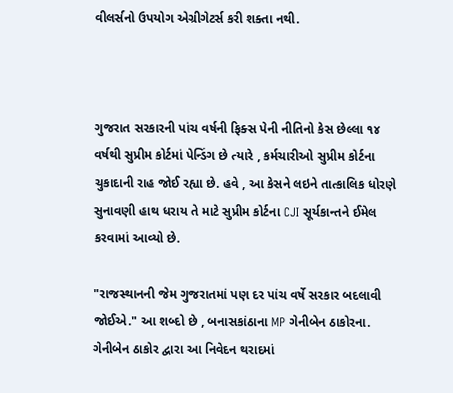વીલર્સનો ઉપયોગ એગ્રીગેટર્સ કરી શક્તા નથી.



ગુજરાત સરકારની પાંચ વર્ષની ફિક્સ પેની નીતિનો કેસ છેલ્લા ૧૪ વર્ષથી સુપ્રીમ કોર્ટમાં પેન્ડિંગ છે ત્યારે , કર્મચારીઓ સુપ્રીમ કોર્ટના ચુકાદાની રાહ જોઈ રહ્યા છે. હવે , આ કેસને લઇને તાત્કાલિક ધોરણે સુનાવણી હાથ ધરાય તે માટે સુપ્રીમ કોર્ટના CJI સૂર્યકાન્તને ઈમેલ કરવામાં આવ્યો છે.

"રાજસ્થાનની જેમ ગુજરાતમાં પણ દર પાંચ વર્ષે સરકાર બદલાવી જોઈએ." આ શબ્દો છે , બનાસકાંઠાના MP ગેનીબેન ઠાકોરના. ગેનીબેન ઠાકોર દ્વારા આ નિવેદન થરાદમાં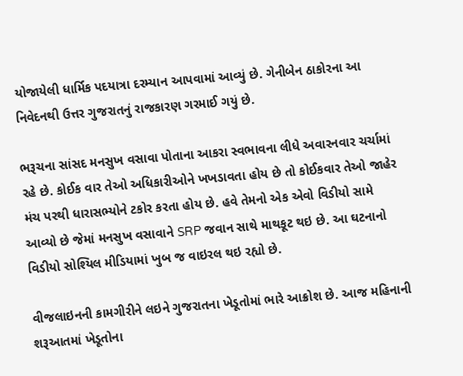યોજાયેલી ધાર્મિક પદયાત્રા દરમ્યાન આપવામાં આવ્યું છે. ગેનીબેન ઠાકોરના આ નિવેદનથી ઉત્તર ગુજરાતનું રાજકારણ ગરમાઈ ગયું છે.

ભરૂચના સાંસદ મનસુખ વસાવા પોતાના આકરા સ્વભાવના લીધે અવારનવાર ચર્ચામાં રહે છે. કોઈક વાર તેઓ અધિકારીઓને ખખડાવતા હોય છે તો કોઈકવાર તેઓ જાહેર મંચ પરથી ધારાસભ્યોને ટકોર કરતા હોય છે. હવે તેમનો એક એવો વિડીયો સામે આવ્યો છે જેમાં મનસુખ વસાવાને SRP જવાન સાથે માથકૂટ થઇ છે. આ ઘટનાનો વિડીયો સોશ્યિલ મીડિયામાં ખુબ જ વાઇરલ થઇ રહ્યો છે.

વીજલાઇનની કામગીરીને લઇને ગુજરાતના ખેડૂતોમાં ભારે આક્રોશ છે. આજ મહિનાની શરૂઆતમાં ખેડૂતોના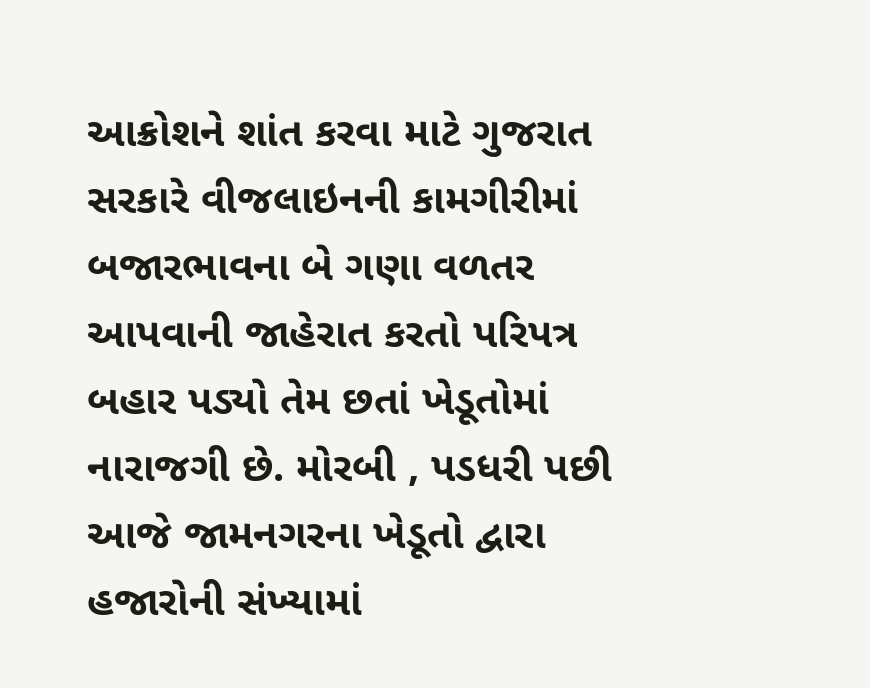આક્રોશને શાંત કરવા માટે ગુજરાત સરકારે વીજલાઇનની કામગીરીમાં બજારભાવના બે ગણા વળતર આપવાની જાહેરાત કરતો પરિપત્ર બહાર પડ્યો તેમ છતાં ખેડૂતોમાં નારાજગી છે. મોરબી , પડધરી પછી આજે જામનગરના ખેડૂતો દ્વારા હજારોની સંખ્યામાં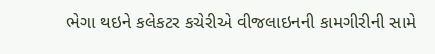ભેગા થઇને કલેકટર કચેરીએ વીજલાઇનની કામગીરીની સામે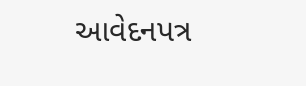આવેદનપત્ર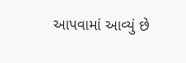આપવામાં આવ્યું છે